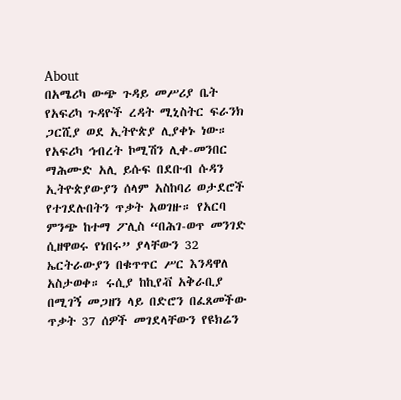About
በአሜሪካ ውጭ ጉዳይ መሥሪያ ቤት የአፍሪካ ጉዳዮች ረዳት ሚኒስትር ፍራንክ ጋርሺያ ወደ ኢትዮጵያ ሊያቀኑ ነው። የአፍሪካ ኅብረት ኮሚሽን ሊቀ-መንበር ማሕሙድ አሊ ይሱፍ በደቡብ ሱዳን ኢትዮጵያውያን ሰላም አስከባሪ ወታደሮች የተገደሉበትን ጥቃት አወገዙ። የአርባ ምንጭ ከተማ ፖሊስ “በሕገ-ወጥ መንገድ ሲዘዋወሩ የነበሩ” ያላቸውን 32 ኤርትራውያን በቁጥጥር ሥር እንዳዋለ አስታወቀ። ሩሲያ ከኪየቭ አቅራቢያ በሚገኝ መጋዘን ላይ በድሮን በፈጸመችው ጥቃት 37 ሰዎች መገደላቸውን የዩክሬን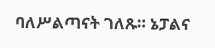ባለሥልጣናት ገለጹ። ኔፓልና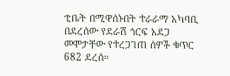ቲቤት በሚዋሰኑበት ተራራማ አካባቢ በደረሰው የደራሽ ጎርፍ አደጋ መሞታቸው የተረጋገጠ ሰዎች ቁጥር 682 ደረሰ።